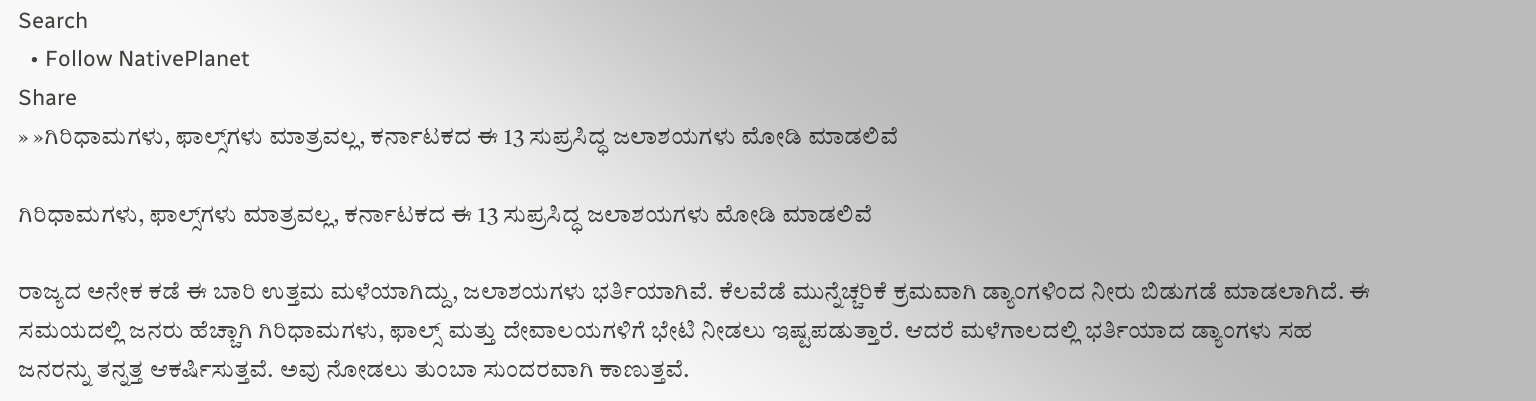Search
  • Follow NativePlanet
Share
» »ಗಿರಿಧಾಮಗಳು, ಫಾಲ್ಸ್‌ಗಳು ಮಾತ್ರವಲ್ಲ, ಕರ್ನಾಟಕದ ಈ 13 ಸುಪ್ರಸಿದ್ಧ ಜಲಾಶಯಗಳು ಮೋಡಿ ಮಾಡಲಿವೆ

ಗಿರಿಧಾಮಗಳು, ಫಾಲ್ಸ್‌ಗಳು ಮಾತ್ರವಲ್ಲ, ಕರ್ನಾಟಕದ ಈ 13 ಸುಪ್ರಸಿದ್ಧ ಜಲಾಶಯಗಳು ಮೋಡಿ ಮಾಡಲಿವೆ

ರಾಜ್ಯದ ಅನೇಕ ಕಡೆ ಈ ಬಾರಿ ಉತ್ತಮ ಮಳೆಯಾಗಿದ್ದು, ಜಲಾಶಯಗಳು ಭರ್ತಿಯಾಗಿವೆ. ಕೆಲವೆಡೆ ಮುನ್ನೆಚ್ಚರಿಕೆ ಕ್ರಮವಾಗಿ ಡ್ಯಾಂಗಳಿಂದ ನೀರು ಬಿಡುಗಡೆ ಮಾಡಲಾಗಿದೆ. ಈ ಸಮಯದಲ್ಲಿ ಜನರು ಹೆಚ್ಚಾಗಿ ಗಿರಿಧಾಮಗಳು, ಫಾಲ್ಸ್‌ ಮತ್ತು ದೇವಾಲಯಗಳಿಗೆ ಭೇಟಿ ನೀಡಲು ಇಷ್ಟಪಡುತ್ತಾರೆ. ಆದರೆ ಮಳೆಗಾಲದಲ್ಲಿ ಭರ್ತಿಯಾದ ಡ್ಯಾಂಗಳು ಸಹ ಜನರನ್ನು ತನ್ನತ್ತ ಆಕರ್ಷಿಸುತ್ತವೆ. ಅವು ನೋಡಲು ತುಂಬಾ ಸುಂದರವಾಗಿ ಕಾಣುತ್ತವೆ.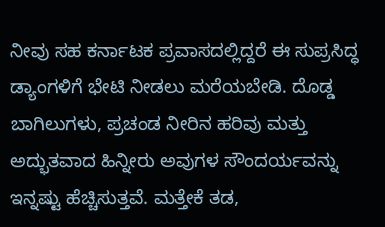ನೀವು ಸಹ ಕರ್ನಾಟಕ ಪ್ರವಾಸದಲ್ಲಿದ್ದರೆ ಈ ಸುಪ್ರಸಿದ್ಧ ಡ್ಯಾಂಗಳಿಗೆ ಭೇಟಿ ನೀಡಲು ಮರೆಯಬೇಡಿ. ದೊಡ್ಡ ಬಾಗಿಲುಗಳು, ಪ್ರಚಂಡ ನೀರಿನ ಹರಿವು ಮತ್ತು ಅದ್ಭುತವಾದ ಹಿನ್ನೀರು ಅವುಗಳ ಸೌಂದರ್ಯವನ್ನು ಇನ್ನಷ್ಟು ಹೆಚ್ಚಿಸುತ್ತವೆ. ಮತ್ತೇಕೆ ತಡ,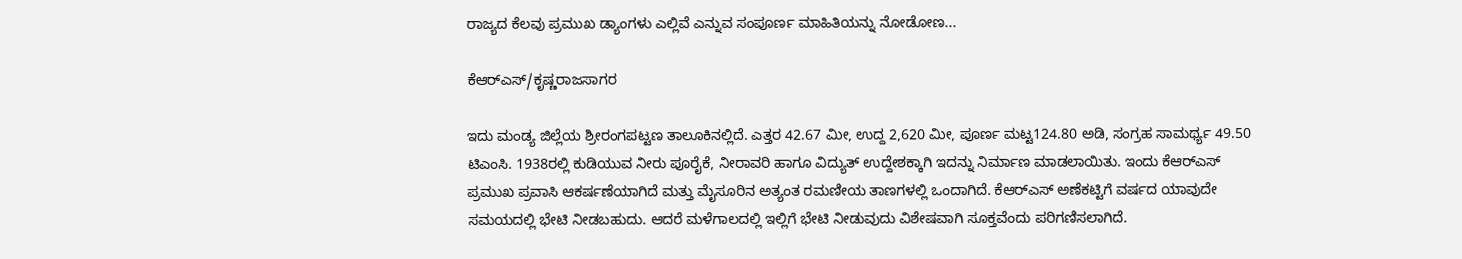ರಾಜ್ಯದ ಕೆಲವು ಪ್ರಮುಖ ಡ್ಯಾಂಗಳು ಎಲ್ಲಿವೆ ಎನ್ನುವ ಸಂಪೂರ್ಣ ಮಾಹಿತಿಯನ್ನು ನೋಡೋಣ...

ಕೆಆರ್‌ಎಸ್‌/ಕೃಷ್ಣರಾಜಸಾಗರ

ಇದು ಮಂಡ್ಯ ಜಿಲ್ಲೆಯ ಶ್ರೀರಂಗಪಟ್ಟಣ ತಾಲೂಕಿನಲ್ಲಿದೆ. ಎತ್ತರ 42.67 ಮೀ, ಉದ್ದ 2,620 ಮೀ, ಪೂರ್ಣ ಮಟ್ಟ124.80 ಅಡಿ, ಸಂಗ್ರಹ ಸಾಮರ್ಥ್ಯ 49.50 ಟಿಎಂಸಿ. 1938ರಲ್ಲಿ ಕುಡಿಯುವ ನೀರು ಪೂರೈಕೆ, ನೀರಾವರಿ ಹಾಗೂ ವಿದ್ಯುತ್ ಉದ್ದೇಶಕ್ಕಾಗಿ ಇದನ್ನು ನಿರ್ಮಾಣ ಮಾಡಲಾಯಿತು. ಇಂದು ಕೆಆರ್‌ಎಸ್ ಪ್ರಮುಖ ಪ್ರವಾಸಿ ಆಕರ್ಷಣೆಯಾಗಿದೆ ಮತ್ತು ಮೈಸೂರಿನ ಅತ್ಯಂತ ರಮಣೀಯ ತಾಣಗಳಲ್ಲಿ ಒಂದಾಗಿದೆ. ಕೆಆರ್‌ಎಸ್ ಅಣೆಕಟ್ಟಿಗೆ ವರ್ಷದ ಯಾವುದೇ ಸಮಯದಲ್ಲಿ ಭೇಟಿ ನೀಡಬಹುದು. ಆದರೆ ಮಳೆಗಾಲದಲ್ಲಿ ಇಲ್ಲಿಗೆ ಭೇಟಿ ನೀಡುವುದು ವಿಶೇಷವಾಗಿ ಸೂಕ್ತವೆಂದು ಪರಿಗಣಿಸಲಾಗಿದೆ.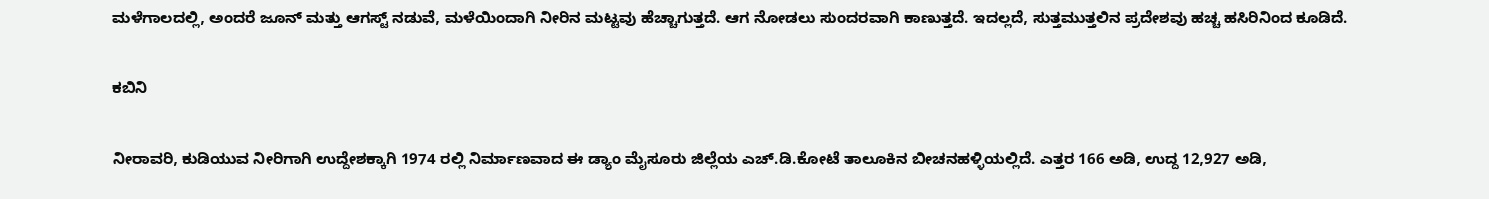ಮಳೆಗಾಲದಲ್ಲಿ, ಅಂದರೆ ಜೂನ್ ಮತ್ತು ಆಗಸ್ಟ್ ನಡುವೆ, ಮಳೆಯಿಂದಾಗಿ ನೀರಿನ ಮಟ್ಟವು ಹೆಚ್ಚಾಗುತ್ತದೆ. ಆಗ ನೋಡಲು ಸುಂದರವಾಗಿ ಕಾಣುತ್ತದೆ. ಇದಲ್ಲದೆ, ಸುತ್ತಮುತ್ತಲಿನ ಪ್ರದೇಶವು ಹಚ್ಚ ಹಸಿರಿನಿಂದ ಕೂಡಿದೆ.

ಕಬಿನಿ

ನೀರಾವರಿ, ಕುಡಿಯುವ ನೀರಿಗಾಗಿ ಉದ್ದೇಶಕ್ಕಾಗಿ 1974 ರಲ್ಲಿ ನಿರ್ಮಾಣವಾದ ಈ ಡ್ಯಾಂ ಮೈಸೂರು ಜಿಲ್ಲೆಯ ಎಚ್.ಡಿ.ಕೋಟೆ ತಾಲೂಕಿನ ಬೀಚನಹಳ್ಳಿಯಲ್ಲಿದೆ. ಎತ್ತರ 166 ಅಡಿ, ಉದ್ದ 12,927 ಅಡಿ,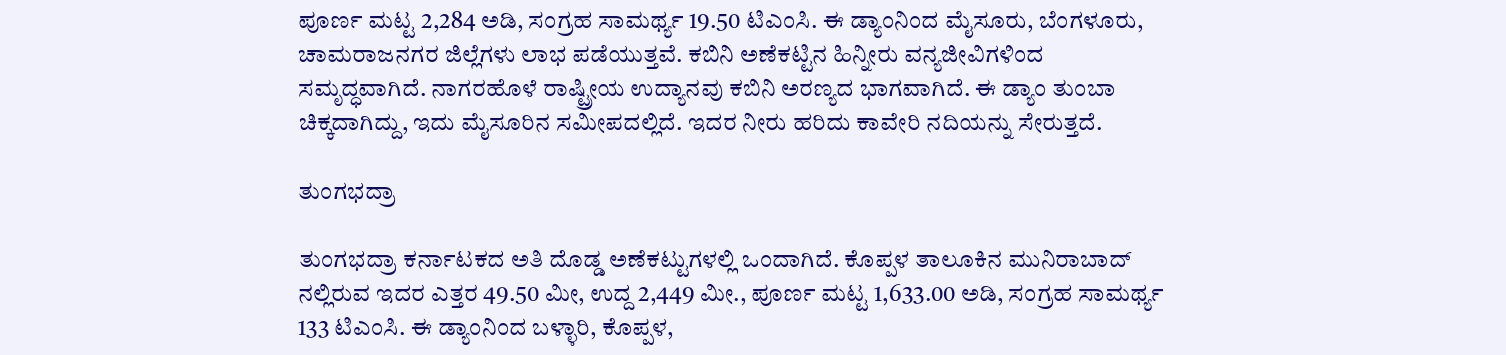ಪೂರ್ಣ ಮಟ್ಟ 2,284 ಅಡಿ, ಸಂಗ್ರಹ ಸಾಮರ್ಥ್ಯ 19.50 ಟಿಎಂಸಿ. ಈ ಡ್ಯಾಂನಿಂದ ಮೈಸೂರು, ಬೆಂಗಳೂರು, ಚಾಮರಾಜನಗರ ಜಿಲ್ಲೆಗಳು ಲಾಭ ಪಡೆಯುತ್ತವೆ. ಕಬಿನಿ ಅಣೆಕಟ್ಟಿನ ಹಿನ್ನೀರು ವನ್ಯಜೀವಿಗಳಿಂದ ಸಮೃದ್ಧವಾಗಿದೆ. ನಾಗರಹೊಳೆ ರಾಷ್ಟ್ರೀಯ ಉದ್ಯಾನವು ಕಬಿನಿ ಅರಣ್ಯದ ಭಾಗವಾಗಿದೆ. ಈ ಡ್ಯಾಂ ತುಂಬಾ ಚಿಕ್ಕದಾಗಿದ್ದು, ಇದು ಮೈಸೂರಿನ ಸಮೀಪದಲ್ಲಿದೆ. ಇದರ ನೀರು ಹರಿದು ಕಾವೇರಿ ನದಿಯನ್ನು ಸೇರುತ್ತದೆ.

ತುಂಗಭದ್ರಾ

ತುಂಗಭದ್ರಾ ಕರ್ನಾಟಕದ ಅತಿ ದೊಡ್ಡ ಅಣೆಕಟ್ಟುಗಳಲ್ಲಿ ಒಂದಾಗಿದೆ. ಕೊಪ್ಪಳ ತಾಲೂಕಿನ ಮುನಿರಾಬಾದ್ ನಲ್ಲಿರುವ ಇದರ ಎತ್ತರ 49.50 ಮೀ, ಉದ್ದ 2,449 ಮೀ., ಪೂರ್ಣ ಮಟ್ಟ 1,633.00 ಅಡಿ, ಸಂಗ್ರಹ ಸಾಮರ್ಥ್ಯ 133 ಟಿಎಂಸಿ. ಈ ಡ್ಯಾಂನಿಂದ ಬಳ್ಳಾರಿ, ಕೊಪ್ಪಳ,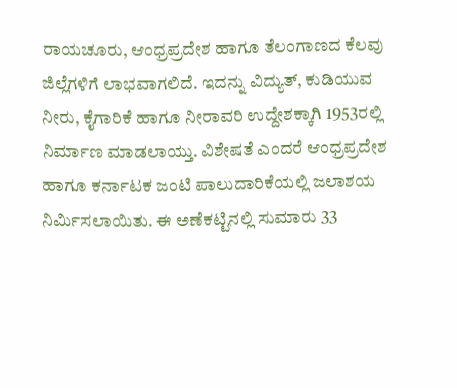ರಾಯಚೂರು, ಆಂಧ್ರಪ್ರದೇಶ ಹಾಗೂ ತೆಲಂಗಾಣದ ಕೆಲವು ಜಿಲ್ಲೆಗಳಿಗೆ ಲಾಭವಾಗಲಿದೆ. ಇದನ್ನು ವಿದ್ಯುತ್, ಕುಡಿಯುವ ನೀರು, ಕೈಗಾರಿಕೆ ಹಾಗೂ ನೀರಾವರಿ ಉದ್ದೇಶಕ್ಕಾಗಿ 1953ರಲ್ಲಿ ನಿರ್ಮಾಣ ಮಾಡಲಾಯ್ತು. ವಿಶೇಷತೆ ಎಂದರೆ ಆಂಧ್ರಪ್ರದೇಶ ಹಾಗೂ ಕರ್ನಾಟಕ ಜಂಟಿ ಪಾಲುದಾರಿಕೆಯಲ್ಲಿ ಜಲಾಶಯ ನಿರ್ಮಿಸಲಾಯಿತು. ಈ ಅಣೆಕಟ್ಟಿನಲ್ಲಿ ಸುಮಾರು 33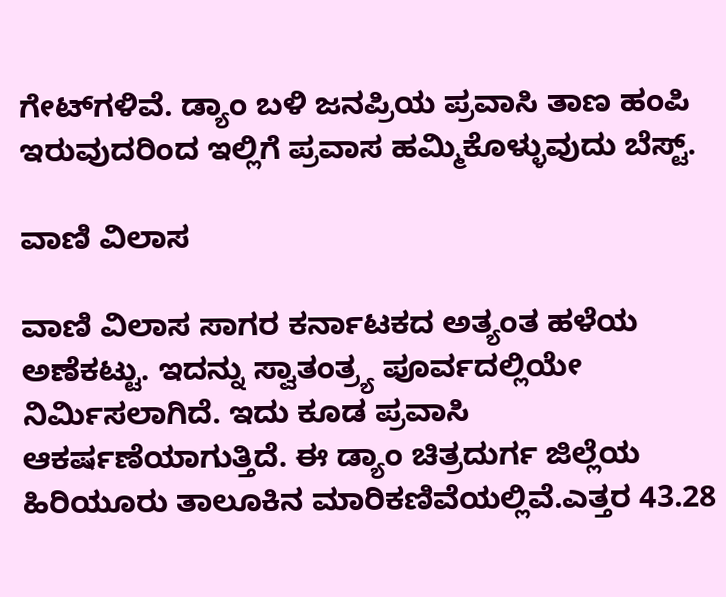ಗೇಟ್‌ಗಳಿವೆ. ಡ್ಯಾಂ ಬಳಿ ಜನಪ್ರಿಯ ಪ್ರವಾಸಿ ತಾಣ ಹಂಪಿ ಇರುವುದರಿಂದ ಇಲ್ಲಿಗೆ ಪ್ರವಾಸ ಹಮ್ಮಿಕೊಳ್ಳುವುದು ಬೆಸ್ಟ್‌.

ವಾಣಿ ವಿಲಾಸ

ವಾಣಿ ವಿಲಾಸ ಸಾಗರ ಕರ್ನಾಟಕದ ಅತ್ಯಂತ ಹಳೆಯ ಅಣೆಕಟ್ಟು. ಇದನ್ನು ಸ್ವಾತಂತ್ರ್ಯ ಪೂರ್ವದಲ್ಲಿಯೇ ನಿರ್ಮಿಸಲಾಗಿದೆ. ಇದು ಕೂಡ ಪ್ರವಾಸಿ ಆಕರ್ಷಣೆಯಾಗುತ್ತಿದೆ. ಈ ಡ್ಯಾಂ ಚಿತ್ರದುರ್ಗ ಜಿಲ್ಲೆಯ ಹಿರಿಯೂರು ತಾಲೂಕಿನ ಮಾರಿಕಣಿವೆಯಲ್ಲಿವೆ.ಎತ್ತರ 43.28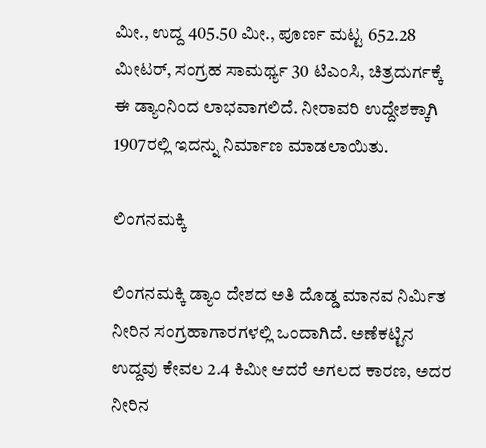ಮೀ., ಉದ್ದ 405.50 ಮೀ., ಪೂರ್ಣ ಮಟ್ಟ 652.28 ಮೀಟರ್, ಸಂಗ್ರಹ ಸಾಮರ್ಥ್ಯ 30 ಟಿಎಂಸಿ, ಚಿತ್ರದುರ್ಗಕ್ಕೆ ಈ ಡ್ಯಾಂನಿಂದ ಲಾಭವಾಗಲಿದೆ. ನೀರಾವರಿ ಉದ್ದೇಶಕ್ಕಾಗಿ 1907ರಲ್ಲಿ ಇದನ್ನು ನಿರ್ಮಾಣ ಮಾಡಲಾಯಿತು.

ಲಿಂಗನಮಕ್ಕಿ

ಲಿಂಗನಮಕ್ಕಿ ಡ್ಯಾಂ ದೇಶದ ಅತಿ ದೊಡ್ಡ ಮಾನವ ನಿರ್ಮಿತ ನೀರಿನ ಸಂಗ್ರಹಾಗಾರಗಳಲ್ಲಿ ಒಂದಾಗಿದೆ. ಅಣೆಕಟ್ಟಿನ ಉದ್ದವು ಕೇವಲ 2.4 ಕಿಮೀ ಆದರೆ ಅಗಲದ ಕಾರಣ, ಅದರ ನೀರಿನ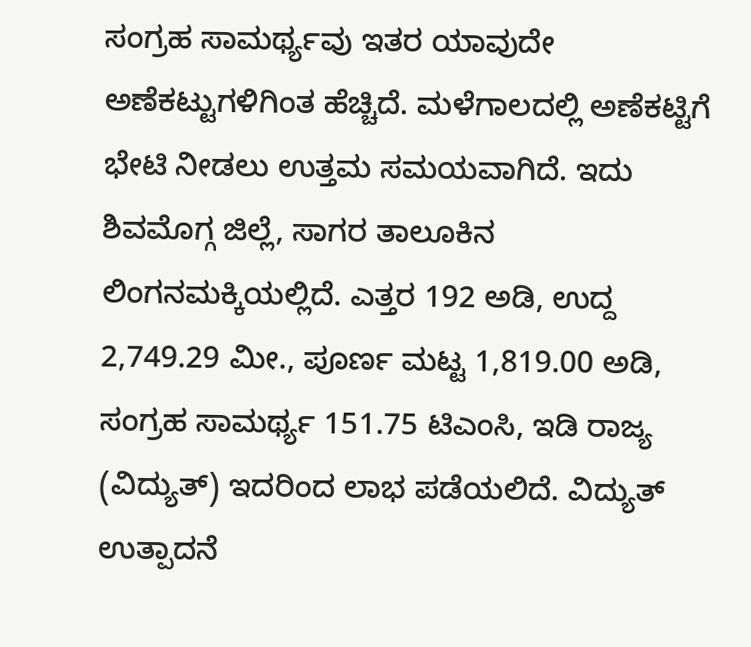ಸಂಗ್ರಹ ಸಾಮರ್ಥ್ಯವು ಇತರ ಯಾವುದೇ ಅಣೆಕಟ್ಟುಗಳಿಗಿಂತ ಹೆಚ್ಚಿದೆ. ಮಳೆಗಾಲದಲ್ಲಿ ಅಣೆಕಟ್ಟಿಗೆ ಭೇಟಿ ನೀಡಲು ಉತ್ತಮ ಸಮಯವಾಗಿದೆ. ಇದು ಶಿವಮೊಗ್ಗ ಜಿಲ್ಲೆ, ಸಾಗರ ತಾಲೂಕಿನ ಲಿಂಗನಮಕ್ಕಿಯಲ್ಲಿದೆ. ಎತ್ತರ 192 ಅಡಿ, ಉದ್ದ 2,749.29 ಮೀ., ಪೂರ್ಣ ಮಟ್ಟ 1,819.00 ಅಡಿ, ಸಂಗ್ರಹ ಸಾಮರ್ಥ್ಯ 151.75 ಟಿಎಂಸಿ, ಇಡಿ ರಾಜ್ಯ (ವಿದ್ಯುತ್) ಇದರಿಂದ ಲಾಭ ಪಡೆಯಲಿದೆ. ವಿದ್ಯುತ್ ಉತ್ಪಾದನೆ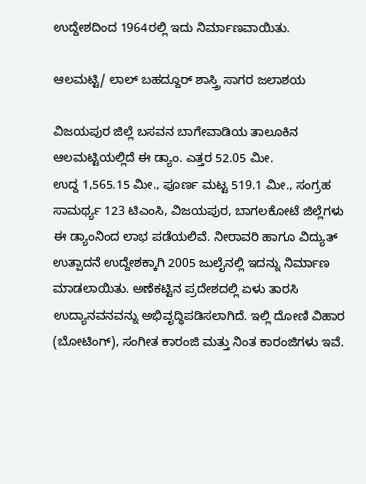ಉದ್ದೇಶದಿಂದ 1964ರಲ್ಲಿ ಇದು ನಿರ್ಮಾಣವಾಯಿತು.

ಆಲಮಟ್ಟಿ/ ಲಾಲ್ ಬಹದ್ದೂರ್ ಶಾಸ್ತ್ರಿ ಸಾಗರ ಜಲಾಶಯ

ವಿಜಯಪುರ ಜಿಲ್ಲೆ ಬಸವನ ಬಾಗೇವಾಡಿಯ ತಾಲೂಕಿನ ಆಲಮಟ್ಟಿಯಲ್ಲಿದೆ ಈ ಡ್ಯಾಂ. ಎತ್ತರ 52.05 ಮೀ.
ಉದ್ದ 1,565.15 ಮೀ., ಪೂರ್ಣ ಮಟ್ಟ 519.1 ಮೀ., ಸಂಗ್ರಹ ಸಾಮರ್ಥ್ಯ 123 ಟಿಎಂಸಿ, ವಿಜಯಪುರ, ಬಾಗಲಕೋಟೆ ಜಿಲ್ಲೆಗಳು ಈ ಡ್ಯಾಂನಿಂದ ಲಾಭ ಪಡೆಯಲಿವೆ. ನೀರಾವರಿ ಹಾಗೂ ವಿದ್ಯುತ್ ಉತ್ಪಾದನೆ ಉದ್ದೇಶಕ್ಕಾಗಿ 2005 ಜುಲೈನಲ್ಲಿ ಇದನ್ನು ನಿರ್ಮಾಣ ಮಾಡಲಾಯಿತು. ಅಣೆಕಟ್ಟಿನ ಪ್ರದೇಶದಲ್ಲಿ ಏಳು ತಾರಸಿ ಉದ್ಯಾನವನವನ್ನು ಅಭಿವೃದ್ಧಿಪಡಿಸಲಾಗಿದೆ. ಇಲ್ಲಿ ದೋಣಿ ವಿಹಾರ (ಬೋಟಿಂಗ್), ಸಂಗೀತ ಕಾರಂಜಿ ಮತ್ತು ನಿಂತ ಕಾರಂಜಿಗಳು ಇವೆ.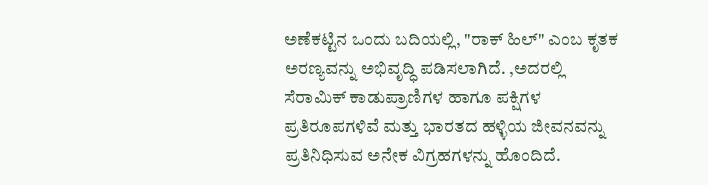ಅಣೆಕಟ್ಟಿನ ಒಂದು ಬದಿಯಲ್ಲಿ, "ರಾಕ್ ಹಿಲ್" ಎಂಬ ಕೃತಕ ಅರಣ್ಯವನ್ನು ಅಭಿವೃದ್ಧಿ ಪಡಿಸಲಾಗಿದೆ. ,ಅದರಲ್ಲಿ ಸೆರಾಮಿಕ್ ಕಾಡುಪ್ರಾಣಿಗಳ ಹಾಗೂ ಪಕ್ಷಿಗಳ ಪ್ರತಿರೂಪಗಳಿವೆ ಮತ್ತು ಭಾರತದ ಹಳ್ಳಿಯ ಜೀವನವನ್ನು ಪ್ರತಿನಿಧಿಸುವ ಅನೇಕ ವಿಗ್ರಹಗಳನ್ನು ಹೊಂದಿದೆ.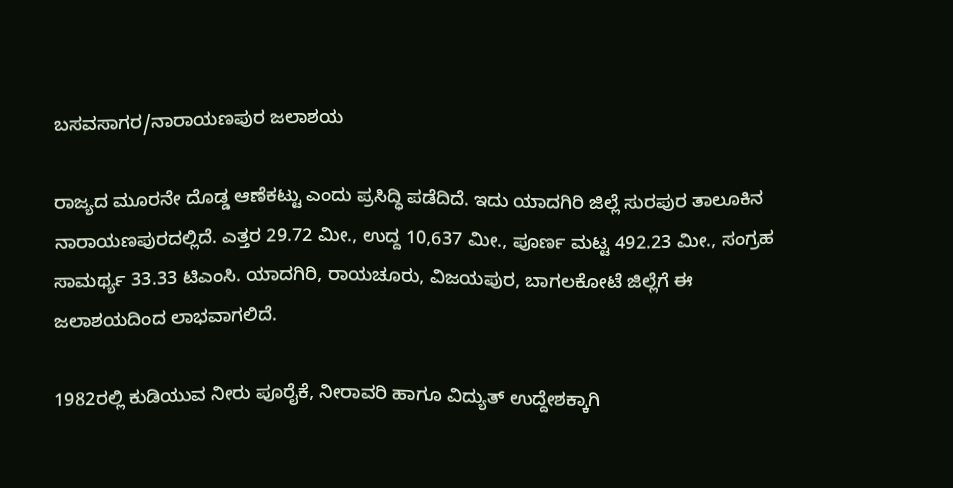ಬಸವಸಾಗರ/ನಾರಾಯಣಪುರ ಜಲಾಶಯ

ರಾಜ್ಯದ ಮೂರನೇ ದೊಡ್ಡ ಆಣೆಕಟ್ಟು ಎಂದು ಪ್ರಸಿದ್ಧಿ ಪಡೆದಿದೆ. ಇದು ಯಾದಗಿರಿ ಜಿಲ್ಲೆ ಸುರಪುರ ತಾಲೂಕಿನ ನಾರಾಯಣಪುರದಲ್ಲಿದೆ. ಎತ್ತರ 29.72 ಮೀ., ಉದ್ದ 10,637 ಮೀ., ಪೂರ್ಣ ಮಟ್ಟ 492.23 ಮೀ., ಸಂಗ್ರಹ ಸಾಮರ್ಥ್ಯ 33.33 ಟಿಎಂಸಿ. ಯಾದಗಿರಿ, ರಾಯಚೂರು, ವಿಜಯಪುರ, ಬಾಗಲಕೋಟೆ ಜಿಲ್ಲೆಗೆ ಈ ಜಲಾಶಯದಿಂದ ಲಾಭವಾಗಲಿದೆ.

1982ರಲ್ಲಿ ಕುಡಿಯುವ ನೀರು ಪೂರೈಕೆ, ನೀರಾವರಿ ಹಾಗೂ ವಿದ್ಯುತ್ ಉದ್ದೇಶಕ್ಕಾಗಿ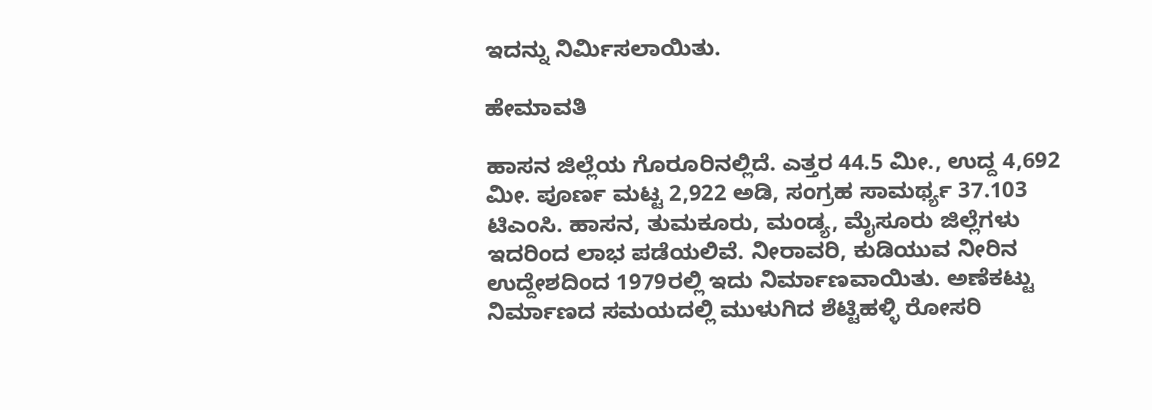ಇದನ್ನು ನಿರ್ಮಿಸಲಾಯಿತು.

ಹೇಮಾವತಿ

ಹಾಸನ ಜಿಲ್ಲೆಯ ಗೊರೂರಿನಲ್ಲಿದೆ. ಎತ್ತರ 44.5 ಮೀ., ಉದ್ದ 4,692 ಮೀ. ಪೂರ್ಣ ಮಟ್ಟ 2,922 ಅಡಿ, ಸಂಗ್ರಹ ಸಾಮರ್ಥ್ಯ 37.103 ಟಿಎಂಸಿ. ಹಾಸನ, ತುಮಕೂರು, ಮಂಡ್ಯ, ಮೈಸೂರು ಜಿಲ್ಲೆಗಳು ಇದರಿಂದ ಲಾಭ ಪಡೆಯಲಿವೆ. ನೀರಾವರಿ, ಕುಡಿಯುವ ನೀರಿನ ಉದ್ದೇಶದಿಂದ 1979ರಲ್ಲಿ ಇದು ನಿರ್ಮಾಣವಾಯಿತು. ಅಣೆಕಟ್ಟು ನಿರ್ಮಾಣದ ಸಮಯದಲ್ಲಿ ಮುಳುಗಿದ ಶೆಟ್ಟಿಹಳ್ಳಿ ರೋಸರಿ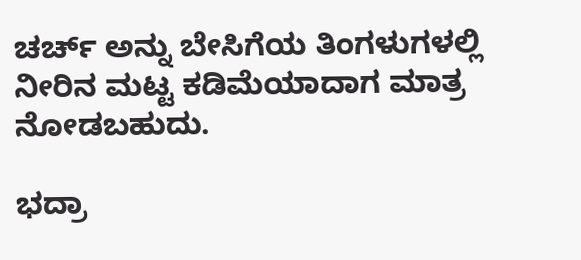ಚರ್ಚ್ ಅನ್ನು ಬೇಸಿಗೆಯ ತಿಂಗಳುಗಳಲ್ಲಿ ನೀರಿನ ಮಟ್ಟ ಕಡಿಮೆಯಾದಾಗ ಮಾತ್ರ ನೋಡಬಹುದು.

ಭದ್ರಾ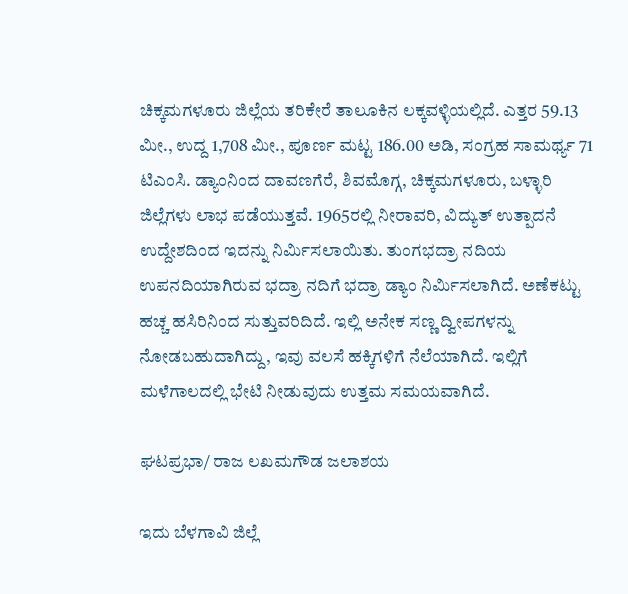ಚಿಕ್ಕಮಗಳೂರು ಜಿಲ್ಲೆಯ ತರಿಕೇರೆ ತಾಲೂಕಿನ ಲಕ್ಕವಳ್ಳಿಯಲ್ಲಿದೆ. ಎತ್ತರ 59.13 ಮೀ., ಉದ್ದ 1,708 ಮೀ., ಪೂರ್ಣ ಮಟ್ಟ 186.00 ಅಡಿ, ಸಂಗ್ರಹ ಸಾಮರ್ಥ್ಯ 71 ಟಿಎಂಸಿ. ಡ್ಯಾಂನಿಂದ ದಾವಣಗೆರೆ, ಶಿವಮೊಗ್ಗ, ಚಿಕ್ಕಮಗಳೂರು, ಬಳ್ಳಾರಿ ಜಿಲ್ಲೆಗಳು ಲಾಭ ಪಡೆಯುತ್ತವೆ. 1965ರಲ್ಲಿ ನೀರಾವರಿ, ವಿದ್ಯುತ್ ಉತ್ಪಾದನೆ ಉದ್ದೇಶದಿಂದ ಇದನ್ನು ನಿರ್ಮಿಸಲಾಯಿತು. ತುಂಗಭದ್ರಾ ನದಿಯ ಉಪನದಿಯಾಗಿರುವ ಭದ್ರಾ ನದಿಗೆ ಭದ್ರಾ ಡ್ಯಾಂ ನಿರ್ಮಿಸಲಾಗಿದೆ. ಅಣೆಕಟ್ಟು ಹಚ್ಚ ಹಸಿರಿನಿಂದ ಸುತ್ತುವರಿದಿದೆ. ಇಲ್ಲಿ ಅನೇಕ ಸಣ್ಣ ದ್ವೀಪಗಳನ್ನು ನೋಡಬಹುದಾಗಿದ್ದು, ಇವು ವಲಸೆ ಹಕ್ಕಿಗಳಿಗೆ ನೆಲೆಯಾಗಿದೆ. ಇಲ್ಲಿಗೆ ಮಳೆಗಾಲದಲ್ಲಿ ಭೇಟಿ ನೀಡುವುದು ಉತ್ತಮ ಸಮಯವಾಗಿದೆ.

ಘಟಪ್ರಭಾ/ ರಾಜ ಲಖಮಗೌಡ ಜಲಾಶಯ

ಇದು ಬೆಳಗಾವಿ ಜಿಲ್ಲೆ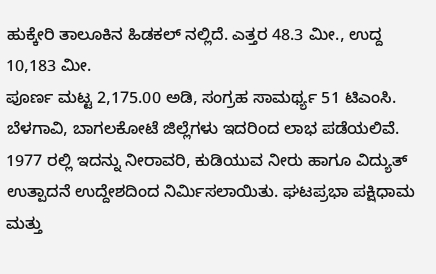ಹುಕ್ಕೇರಿ ತಾಲೂಕಿನ ಹಿಡಕಲ್ ನಲ್ಲಿದೆ. ಎತ್ತರ 48.3 ಮೀ., ಉದ್ದ 10,183 ಮೀ.
ಪೂರ್ಣ ಮಟ್ಟ 2,175.00 ಅಡಿ, ಸಂಗ್ರಹ ಸಾಮರ್ಥ್ಯ 51 ಟಿಎಂಸಿ. ಬೆಳಗಾವಿ, ಬಾಗಲಕೋಟೆ ಜಿಲ್ಲೆಗಳು ಇದರಿಂದ ಲಾಭ ಪಡೆಯಲಿವೆ. 1977 ರಲ್ಲಿ ಇದನ್ನು ನೀರಾವರಿ, ಕುಡಿಯುವ ನೀರು ಹಾಗೂ ವಿದ್ಯುತ್ ಉತ್ಪಾದನೆ ಉದ್ದೇಶದಿಂದ ನಿರ್ಮಿಸಲಾಯಿತು. ಘಟಪ್ರಭಾ ಪಕ್ಷಿಧಾಮ ಮತ್ತು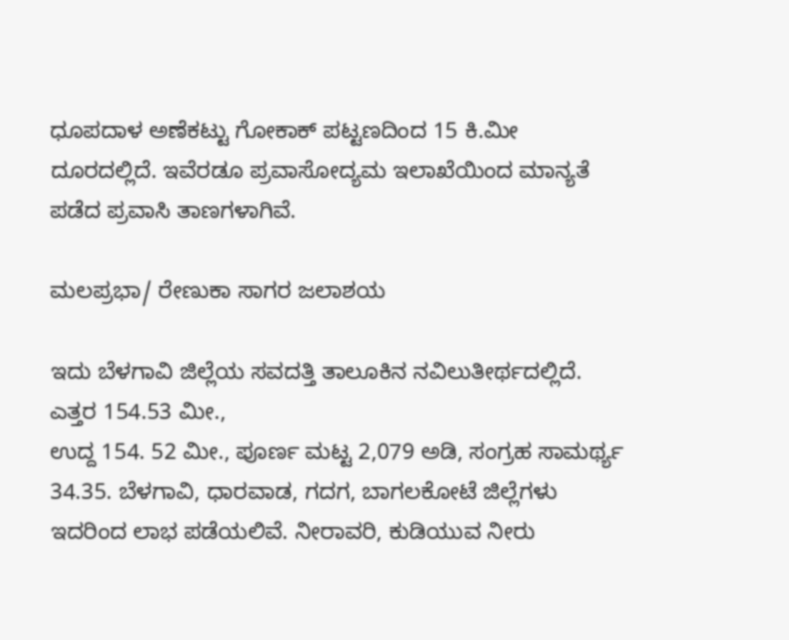ಧೂಪದಾಳ ಅಣೆಕಟ್ಟು ಗೋಕಾಕ್ ಪಟ್ಟಣದಿಂದ 15 ಕಿ.ಮೀ ದೂರದಲ್ಲಿದೆ. ಇವೆರಡೂ ಪ್ರವಾಸೋದ್ಯಮ ಇಲಾಖೆಯಿಂದ ಮಾನ್ಯತೆ ಪಡೆದ ಪ್ರವಾಸಿ ತಾಣಗಳಾಗಿವೆ.

ಮಲಪ್ರಭಾ/ ರೇಣುಕಾ ಸಾಗರ ಜಲಾಶಯ

ಇದು ಬೆಳಗಾವಿ ಜಿಲ್ಲೆಯ ಸವದತ್ತಿ ತಾಲೂಕಿನ ನವಿಲುತೀರ್ಥದಲ್ಲಿದೆ. ಎತ್ತರ 154.53 ಮೀ.,
ಉದ್ದ 154. 52 ಮೀ., ಪೂರ್ಣ ಮಟ್ಟ 2,079 ಅಡಿ, ಸಂಗ್ರಹ ಸಾಮರ್ಥ್ಯ 34.35. ಬೆಳಗಾವಿ, ಧಾರವಾಡ, ಗದಗ, ಬಾಗಲಕೋಟೆ ಜಿಲ್ಲೆಗಳು ಇದರಿಂದ ಲಾಭ ಪಡೆಯಲಿವೆ. ನೀರಾವರಿ, ಕುಡಿಯುವ ನೀರು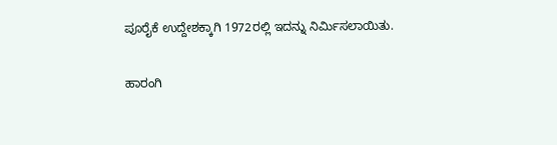ಪೂರೈಕೆ ಉದ್ದೇಶಕ್ಕಾಗಿ 1972ರಲ್ಲಿ ಇದನ್ನು ನಿರ್ಮಿಸಲಾಯಿತು.

ಹಾರಂಗಿ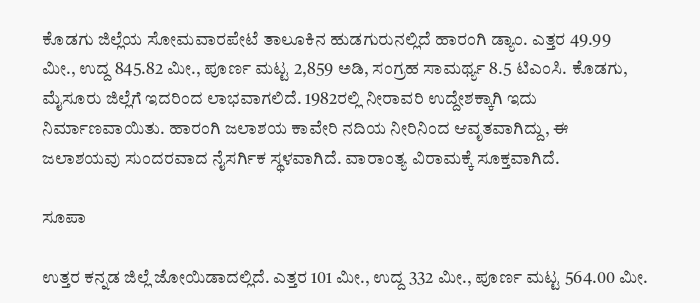ಕೊಡಗು ಜಿಲ್ಲೆಯ ಸೋಮವಾರಪೇಟೆ ತಾಲೂಕಿನ ಹುಡಗುರುನಲ್ಲಿದೆ ಹಾರಂಗಿ ಡ್ಯಾಂ. ಎತ್ತರ 49.99 ಮೀ., ಉದ್ದ 845.82 ಮೀ., ಪೂರ್ಣ ಮಟ್ಟ 2,859 ಅಡಿ, ಸಂಗ್ರಹ ಸಾಮರ್ಥ್ಯ 8.5 ಟಿಎಂಸಿ. ಕೊಡಗು, ಮೈಸೂರು ಜಿಲ್ಲೆಗೆ ಇದರಿಂದ ಲಾಭವಾಗಲಿದೆ. 1982ರಲ್ಲಿ ನೀರಾವರಿ ಉದ್ದೇಶಕ್ಕಾಗಿ ಇದು ನಿರ್ಮಾಣವಾಯಿತು. ಹಾರಂಗಿ ಜಲಾಶಯ ಕಾವೇರಿ ನದಿಯ ನೀರಿನಿಂದ ಆವೃತವಾಗಿದ್ದು, ಈ ಜಲಾಶಯವು ಸುಂದರವಾದ ನೈಸರ್ಗಿಕ ಸ್ಥಳವಾಗಿದೆ. ವಾರಾಂತ್ಯ ವಿರಾಮಕ್ಕೆ ಸೂಕ್ತವಾಗಿದೆ.

ಸೂಪಾ

ಉತ್ತರ ಕನ್ನಡ ಜಿಲ್ಲೆ ಜೋಯಿಡಾದಲ್ಲಿದೆ. ಎತ್ತರ 101 ಮೀ., ಉದ್ದ 332 ಮೀ., ಪೂರ್ಣ ಮಟ್ಟ 564.00 ಮೀ.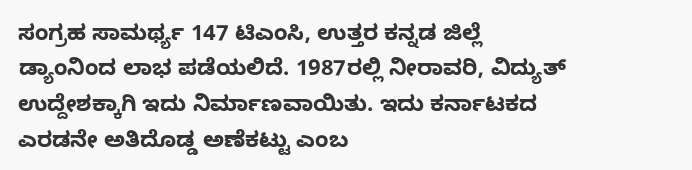ಸಂಗ್ರಹ ಸಾಮರ್ಥ್ಯ 147 ಟಿಎಂಸಿ, ಉತ್ತರ ಕನ್ನಡ ಜಿಲ್ಲೆ ಡ್ಯಾಂನಿಂದ ಲಾಭ ಪಡೆಯಲಿದೆ. 1987ರಲ್ಲಿ ನೀರಾವರಿ, ವಿದ್ಯುತ್ ಉದ್ದೇಶಕ್ಕಾಗಿ ಇದು ನಿರ್ಮಾಣವಾಯಿತು. ಇದು ಕರ್ನಾಟಕದ ಎರಡನೇ ಅತಿದೊಡ್ಡ ಅಣೆಕಟ್ಟು ಎಂಬ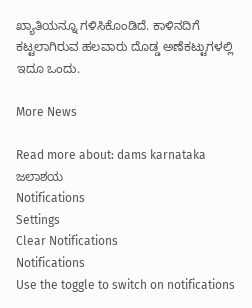ಖ್ಯಾತಿಯನ್ನೂ ಗಳಿಸಿಕೊಂಡಿದೆ. ಕಾಳಿನದಿಗೆ ಕಟ್ಟಲಾಗಿರುವ ಹಲವಾರು ದೊಡ್ಡ ಅಣೆಕಟ್ಟುಗಳಲ್ಲಿ ಇದೂ ಒಂದು.

More News

Read more about: dams karnataka ಜಲಾಶಯ
Notifications
Settings
Clear Notifications
Notifications
Use the toggle to switch on notifications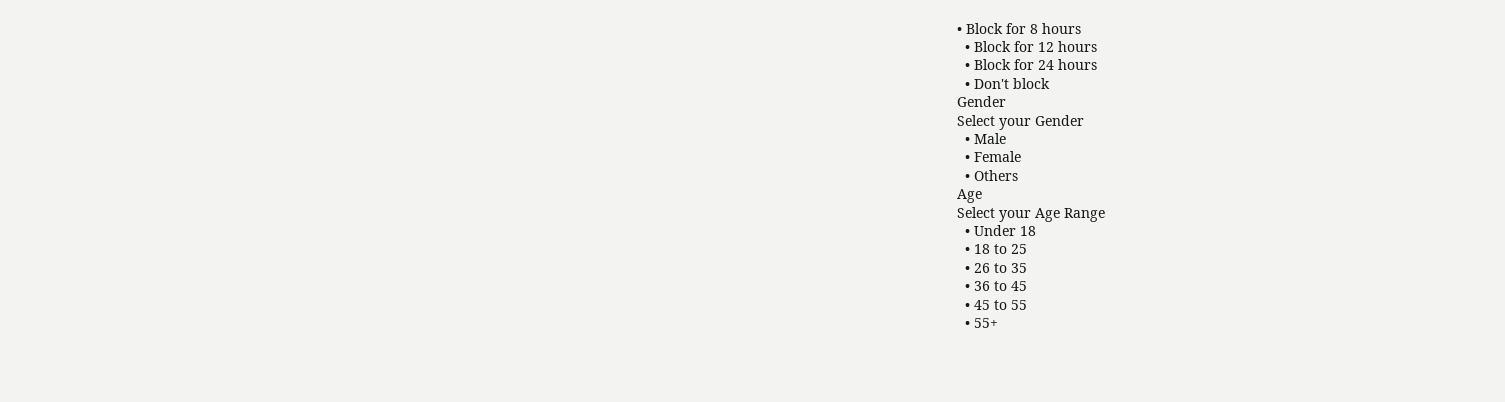• Block for 8 hours
  • Block for 12 hours
  • Block for 24 hours
  • Don't block
Gender
Select your Gender
  • Male
  • Female
  • Others
Age
Select your Age Range
  • Under 18
  • 18 to 25
  • 26 to 35
  • 36 to 45
  • 45 to 55
  • 55+